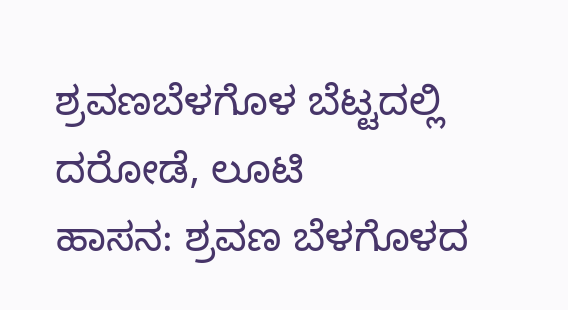ಶ್ರವಣಬೆಳಗೊಳ ಬೆಟ್ಟದಲ್ಲಿ ದರೋಡೆ, ಲೂಟಿ
ಹಾಸನ: ಶ್ರವಣ ಬೆಳಗೊಳದ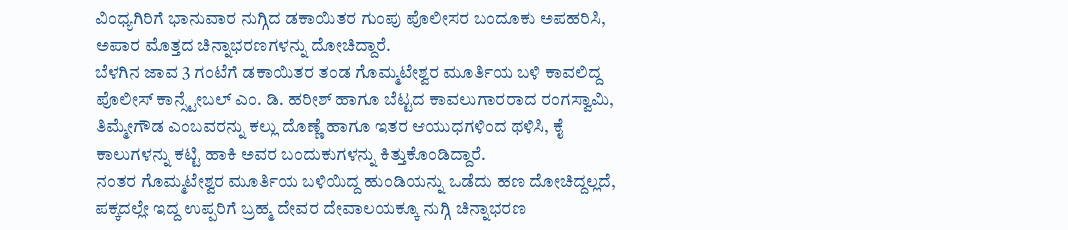ವಿಂಧ್ಯಗಿರಿಗೆ ಭಾನುವಾರ ನುಗ್ಗಿದ ಡಕಾಯಿತರ ಗುಂಪು ಪೊಲೀಸರ ಬಂದೂಕು ಅಪಹರಿಸಿ, ಅಪಾರ ಮೊತ್ತದ ಚಿನ್ನಾಭರಣಗಳನ್ನು ದೋಚಿದ್ದಾರೆ.
ಬೆಳಗಿನ ಜಾವ 3 ಗಂಟೆಗೆ ಡಕಾಯಿತರ ತಂಡ ಗೊಮ್ಮಟೇಶ್ವರ ಮೂರ್ತಿಯ ಬಳಿ ಕಾವಲಿದ್ದ ಪೊಲೀಸ್ ಕಾನ್ಸ್ಟೇಬಲ್ ಎಂ. ಡಿ. ಹರೀಶ್ ಹಾಗೂ ಬೆಟ್ಟದ ಕಾವಲುಗಾರರಾದ ರಂಗಸ್ವಾಮಿ, ತಿಮ್ಮೇಗೌಡ ಎಂಬವರನ್ನು ಕಲ್ಲು ದೊಣ್ಣೆ ಹಾಗೂ ಇತರ ಆಯುಧಗಳಿಂದ ಥಳಿಸಿ, ಕೈ ಕಾಲುಗಳನ್ನು ಕಟ್ಟಿ ಹಾಕಿ ಅವರ ಬಂದುಕುಗಳನ್ನು ಕಿತ್ತುಕೊಂಡಿದ್ದಾರೆ.
ನಂತರ ಗೊಮ್ಮಟೇಶ್ವರ ಮೂರ್ತಿಯ ಬಳಿಯಿದ್ದ ಹುಂಡಿಯನ್ನು ಒಡೆದು ಹಣ ದೋಚಿದ್ದಲ್ಲದೆ, ಪಕ್ಕದಲ್ಲೇ ಇದ್ದ ಉಪ್ಪರಿಗೆ ಬ್ರಹ್ಮ ದೇವರ ದೇವಾಲಯಕ್ಕೂ ನುಗ್ಗಿ ಚಿನ್ನಾಭರಣ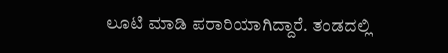ಲೂಟಿ ಮಾಡಿ ಪರಾರಿಯಾಗಿದ್ದಾರೆ. ತಂಡದಲ್ಲಿ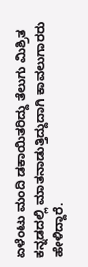ಏಳೆಂಟು ಮಂದಿ ಡಕಾಯಿತರಿದ್ದು ತೆಲುಗು ಮಿಶ್ರಿತ ಕನ್ನಡದಲ್ಲಿ ಮಾತನಾಡುತ್ತಿದ್ದುದಾಗಿ ಕಾವಲುಗಾರರು ಹೇಳಿದ್ದಾರೆ.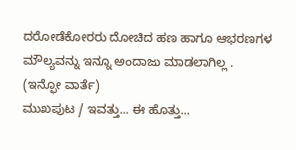ದರೋಡೆಕೋರರು ದೋಚಿದ ಹಣ ಹಾಗೂ ಆಭರಣಗಳ ಮೌಲ್ಯವನ್ನು ಇನ್ನೂ ಅಂದಾಜು ಮಾಡಲಾಗಿಲ್ಲ .
(ಇನ್ಫೋ ವಾರ್ತೆ)
ಮುಖಪುಟ / ಇವತ್ತು... ಈ ಹೊತ್ತು...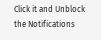Click it and Unblock the Notifications